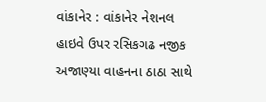વાંકાનેર : વાંકાનેર નેશનલ હાઇવે ઉપર રસિકગઢ નજીક અજાણ્યા વાહનના ઠાઠા સાથે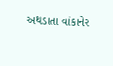અથડાતા વાંકાનેર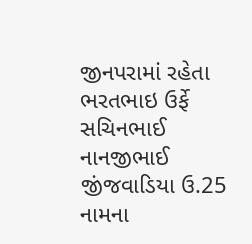જીનપરામાં રહેતા ભરતભાઇ ઉર્ફે સચિનભાઈ નાનજીભાઈ જીંજવાડિયા ઉ.25 નામના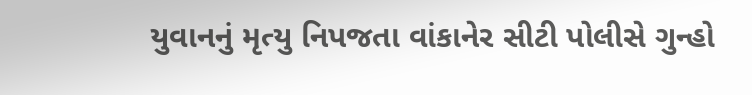યુવાનનું મૃત્યુ નિપજતા વાંકાનેર સીટી પોલીસે ગુન્હો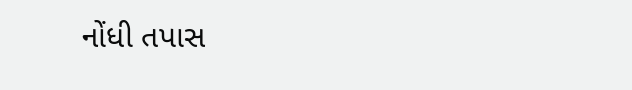નોંધી તપાસ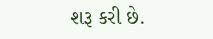શરૂ કરી છે.